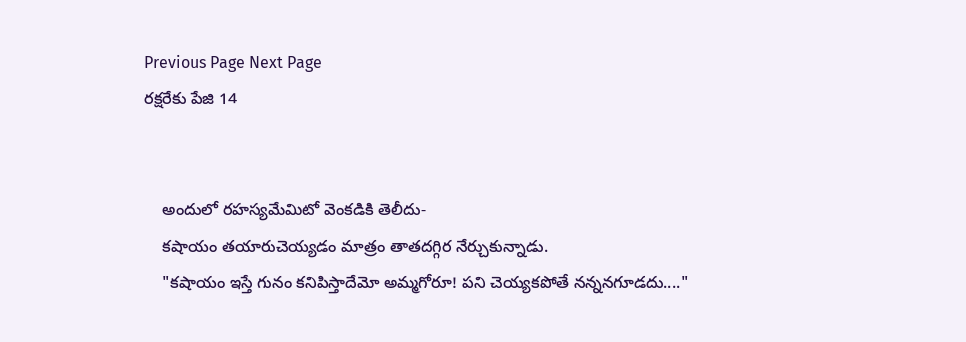Previous Page Next Page
రక్షరేకు పేజి 14


    అందులో రహస్యమేమిటో వెంకడికి తెలీదు-
    కషాయం తయారుచెయ్యడం మాత్రం తాతదగ్గిర నేర్చుకున్నాడు.
    "కషాయం ఇస్తే గునం కనిపిస్తాదేమో అమ్మగోరూ! పని చెయ్యకపోతే నన్ననగూడదు...."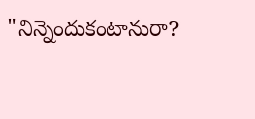"నిన్నెందుకంటానురా?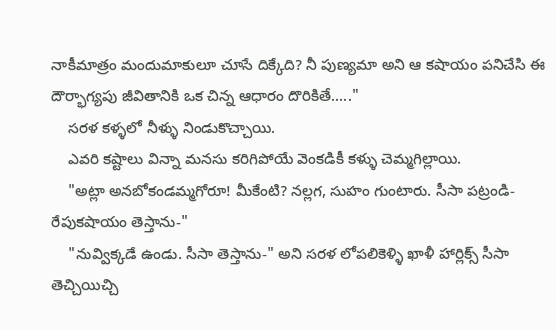నాకీమాత్రం మందుమాకులూ చూసే దిక్కేది? నీ పుణ్యమా అని ఆ కషాయం పనిచేసి ఈ దౌర్భాగ్యపు జీవితానికి ఒక చిన్న ఆధారం దొరికితే....."
    సరళ కళ్ళలో నీళ్ళు నిండుకొచ్చాయి.
    ఎవరి కష్టాలు విన్నా మనసు కరిగిపోయే వెంకడికీ కళ్ళు చెమ్మగిల్లాయి.
    "అట్లా అనబోకండమ్మగోరూ! మీకేంటి? నల్లగ, సుహం గుంటారు. సీసా పట్రండి- రేపుకషాయం తెస్తాను-"
    "నువ్విక్కడే ఉండు. సీసా తెస్తాను-" అని సరళ లోపలికెళ్ళి ఖాళీ హార్లిక్స్ సీసా తెచ్చియిచ్చి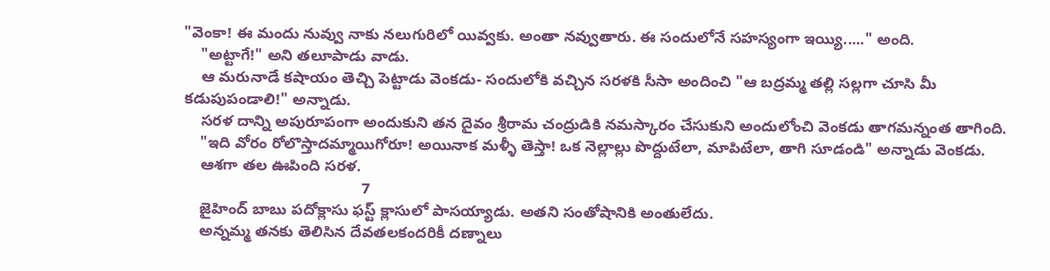"వెంకా! ఈ మందు నువ్వు నాకు నలుగురిలో యివ్వకు. అంతా నవ్వుతారు. ఈ సందులోనే సహస్యంగా ఇయ్యి....." అంది.
    "అట్టాగే!" అని తలూపాడు వాడు.
    ఆ మరునాడే కషాయం తెచ్చి పెట్టాడు వెంకడు- సందులోకి వచ్చిన సరళకి సీసా అందించి "ఆ బద్రమ్మ తల్లి సల్లగా చూసి మీ కడుపుపండాలి!" అన్నాడు.
    సరళ దాన్ని అపురూపంగా అందుకుని తన దైవం శ్రీరామ చంద్రుడికి నమస్కారం చేసుకుని అందులోంచి వెంకడు తాగమన్నంత తాగింది.
    "ఇది వోరం రోలొస్తాదమ్మాయిగోరూ! అయినాక మళ్ళీ తెస్తా! ఒక నెల్లాల్లు పొద్దుటేలా, మాపిటేలా, తాగి సూడండి" అన్నాడు వెంకడు.
    ఆశగా తల ఊపింది సరళ.
                                          7
    జైహింద్ బాబు పదోక్లాసు ఫస్ట్ క్లాసులో పాసయ్యాడు. అతని సంతోషానికి అంతులేదు.
    అన్నమ్మ తనకు తెలిసిన దేవతలకందరికీ దణ్నాలు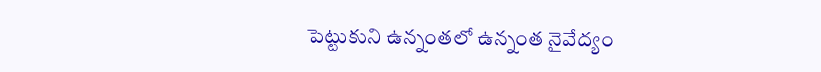పెట్టుకుని ఉన్నంతలో ఉన్నంత నైవేద్యం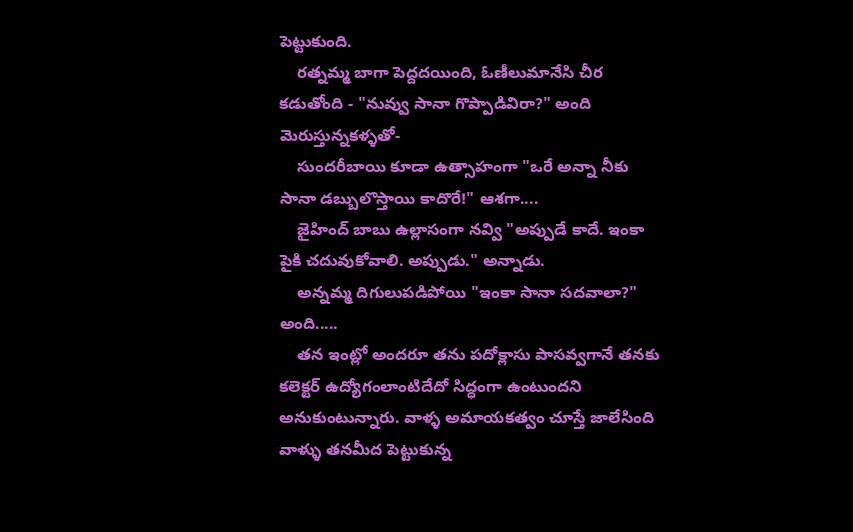పెట్టుకుంది.
    రత్నమ్మ బాగా పెద్దదయింది, ఓణీలుమానేసి చీర కడుతోంది - "నువ్వు సానా గొప్పాడివిరా?" అంది మెరుస్తున్నకళ్ళతో-
    సుందరీబాయి కూడా ఉత్సాహంగా "ఒరే అన్నా నీకు సానా డబ్బులొస్తాయి కాదొరే!" ఆశగా....
    జైహింద్ బాబు ఉల్లాసంగా నవ్వి "అప్పుడే కాదే. ఇంకా పైకి చదువుకోవాలి. అప్పుడు." అన్నాడు.
    అన్నమ్మ దిగులుపడిపోయి "ఇంకా సానా సదవాలా?" అంది.....
    తన ఇంట్లో అందరూ తను పదోక్లాసు పాసవ్వగానే తనకు కలెక్టర్ ఉద్యోగంలాంటిదేదో సిద్ధంగా ఉంటుందని అనుకుంటున్నారు. వాళ్ళ అమాయకత్వం చూస్తే జాలేసింది వాళ్ళు తనమీద పెట్టుకున్న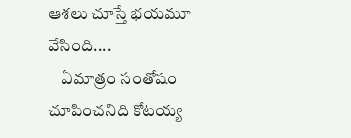ఆశలు చూస్తే భయమూ వేసింది....
    ఏమాత్రం సంతోషం చూపించనిది కోటయ్య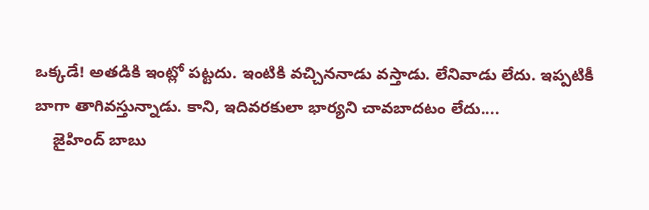ఒక్కడే! అతడికి ఇంట్లో పట్టదు. ఇంటికి వచ్చిననాడు వస్తాడు. లేనివాడు లేదు. ఇప్పటికీ బాగా తాగివస్తున్నాడు. కాని, ఇదివరకులా భార్యని చావబాదటం లేదు....
    జైహింద్ బాబు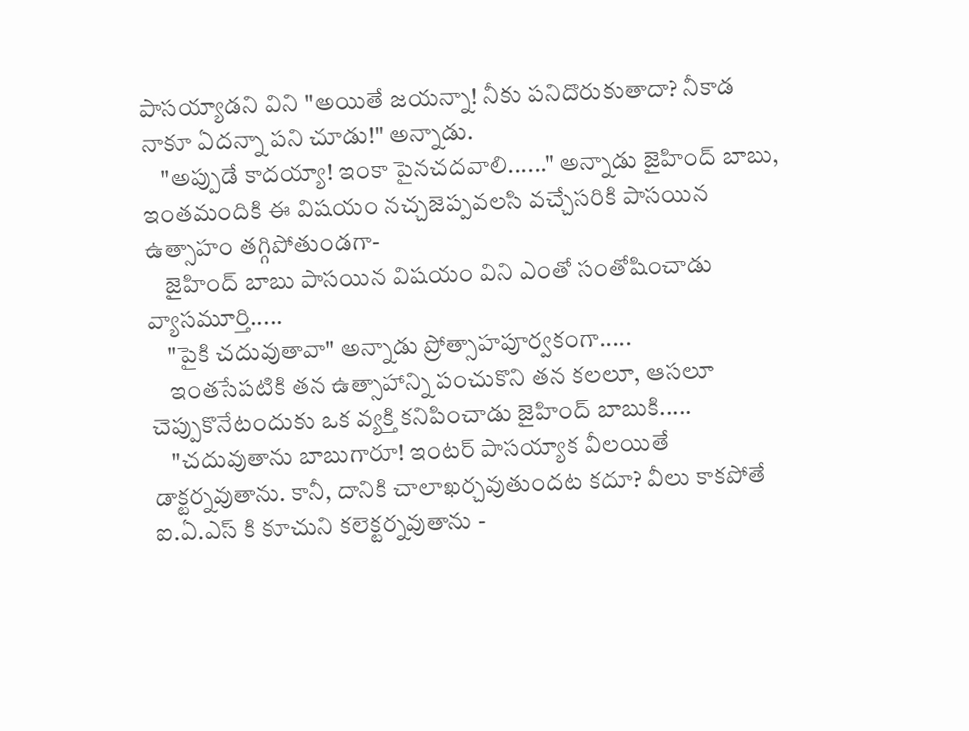పాసయ్యాడని విని "అయితే జయన్నా! నీకు పనిదొరుకుతాదా? నీకాడ నాకూ ఏదన్నా పని చూడు!" అన్నాడు.
    "అప్పుడే కాదయ్యా! ఇంకా పైనచదవాలి......" అన్నాడు జైహింద్ బాబు, ఇంతమందికి ఈ విషయం నచ్చజెప్పవలసి వచ్చేసరికి పాసయిన ఉత్సాహం తగ్గిపోతుండగా-
    జైహింద్ బాబు పాసయిన విషయం విని ఎంతో సంతోషించాడు వ్యాసమూర్తి.....
    "పైకి చదువుతావా" అన్నాడు ప్రోత్సాహపూర్వకంగా.....
    ఇంతసేపటికి తన ఉత్సాహాన్ని పంచుకొని తన కలలూ, ఆసలూ చెప్పుకొనేటందుకు ఒక వ్యక్తి కనిపించాడు జైహింద్ బాబుకి.....
    "చదువుతాను బాబుగారూ! ఇంటర్ పాసయ్యాక వీలయితే డాక్టర్నవుతాను. కానీ, దానికి చాలాఖర్చవుతుందట కదూ? వీలు కాకపోతే ఐ.ఏ.ఎస్ కి కూచుని కలెక్టర్నవుతాను -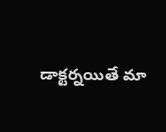డాక్టర్నయితే మా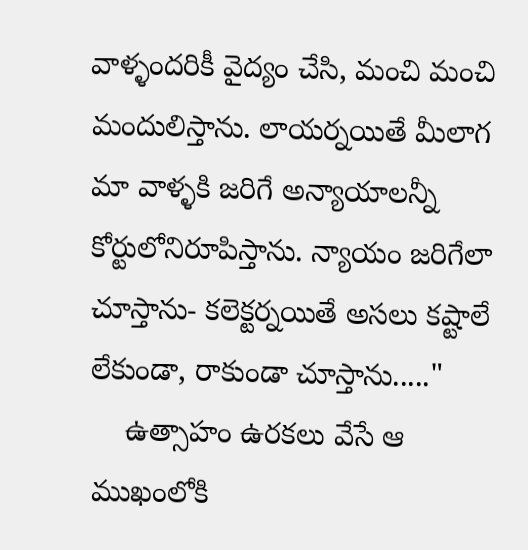వాళ్ళందరికీ వైద్యం చేసి, మంచి మంచి మందులిస్తాను. లాయర్నయితే మీలాగ మా వాళ్ళకి జరిగే అన్యాయాలన్నీ కోర్టులోనిరూపిస్తాను. న్యాయం జరిగేలా చూస్తాను- కలెక్టర్నయితే అసలు కష్టాలే లేకుండా, రాకుండా చూస్తాను....."
    ఉత్సాహం ఉరకలు వేసే ఆ ముఖంలోకి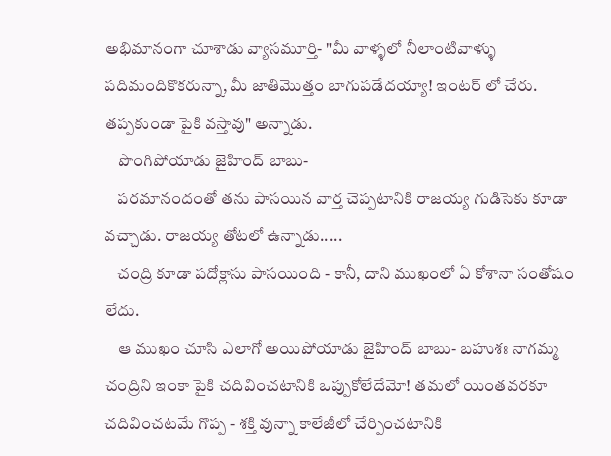అభిమానంగా చూశాడు వ్యాసమూర్తి- "మీ వాళ్ళలో నీలాంటివాళ్ళు పదిమందికొకరున్నా, మీ జాతిమొత్తం బాగుపడేదయ్యా! ఇంటర్ లో చేరు. తప్పకుండా పైకి వస్తావు" అన్నాడు.
    పొంగిపోయాడు జైహింద్ బాబు-
    పరమానందంతో తను పాసయిన వార్త చెప్పటానికి రాజయ్య గుడిసెకు కూడా వచ్చాడు. రాజయ్య తోటలో ఉన్నాడు.....
    చంద్రి కూడా పదోక్లాసు పాసయింది - కానీ, దాని ముఖంలో ఏ కోశానా సంతోషం లేదు.
    ఆ ముఖం చూసి ఎలాగో అయిపోయాడు జైహింద్ బాబు- బహుశః నాగమ్మ చంద్రిని ఇంకా పైకి చదివించటానికి ఒప్పుకోలేదేమో! తమలో యింతవరకూ చదివించటమే గొప్ప - శక్తి వున్నా కాలేజీలో చేర్పించటానికి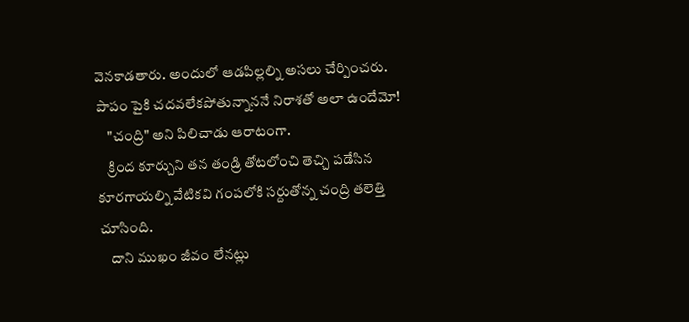వెనకాడతారు. అందులో ఆడపిల్లల్ని అసలు చేర్పించరు. పాపం పైకి చదవలేకపోతున్నాననే నిరాశతో అలా ఉందేమో!
    "చంద్రి" అని పిలిచాడు ఆరాటంగా.
    క్రింద కూర్చుని తన తండ్రి తోటలోంచి తెచ్చి పడేసిన కూరగాయల్ని వేటికవి గంపలోకి సర్దుతోన్న చంద్రి తలెత్తి చూసింది.
    దాని ముఖం జీవం లేనట్లు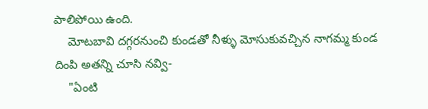పాలిపోయి ఉంది.
    మోటబావి దగ్గరనుంచి కుండతో నీళ్ళు మోసుకువచ్చిన నాగమ్మ కుండ దింపి అతన్ని చూసి నవ్వి-
    "ఏంటి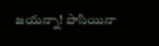జయన్నా! పాసియినా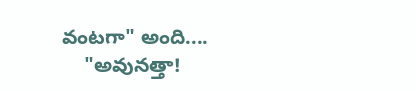వంటగా" అంది....
    "అవునత్తా!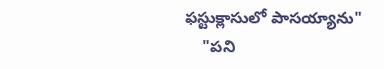ఫస్టుక్లాసులో పాసయ్యాను"
    "పని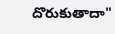దొరుకుతాదా"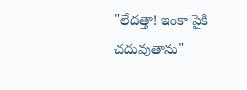"లేదత్తా! ఇంకా పైకి చదువుతాను"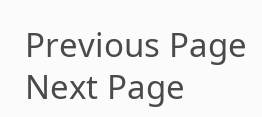Previous Page Next Page